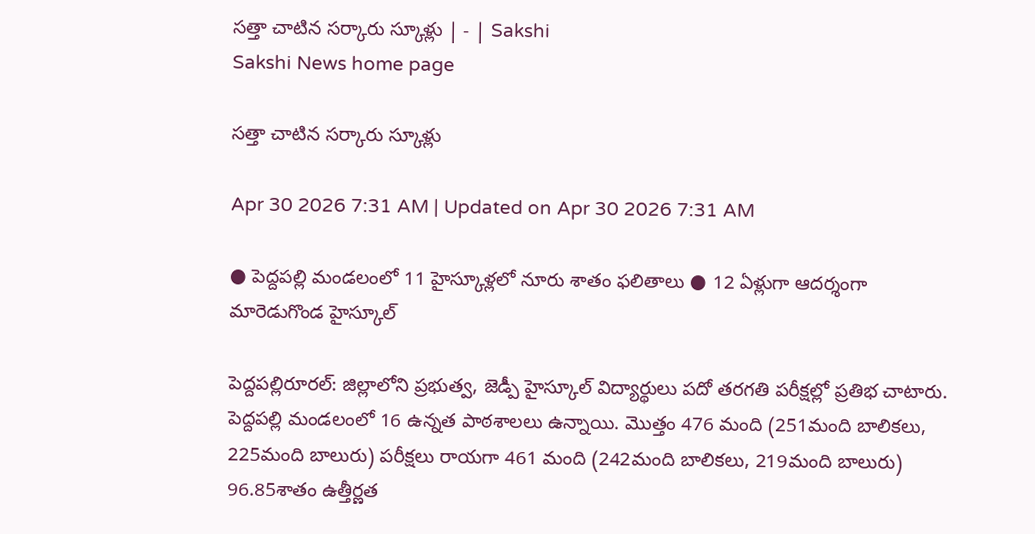సత్తా చాటిన సర్కారు స్కూళ్లు | - | Sakshi
Sakshi News home page

సత్తా చాటిన సర్కారు స్కూళ్లు

Apr 30 2026 7:31 AM | Updated on Apr 30 2026 7:31 AM

● పెద్దపల్లి మండలంలో 11 హైస్కూళ్లలో నూరు శాతం ఫలితాలు ● 12 ఏళ్లుగా ఆదర్శంగా మారెడుగొండ హైస్కూల్‌

పెద్దపల్లిరూరల్‌: జిల్లాలోని ప్రభుత్వ, జెడ్పీ హైస్కూల్‌ విద్యార్థులు పదో తరగతి పరీక్షల్లో ప్రతిభ చాటారు. పెద్దపల్లి మండలంలో 16 ఉన్నత పాఠశాలలు ఉన్నాయి. మొత్తం 476 మంది (251మంది బాలికలు, 225మంది బాలురు) పరీక్షలు రాయగా 461 మంది (242మంది బాలికలు, 219మంది బాలురు) 96.85శాతం ఉత్తీర్ణత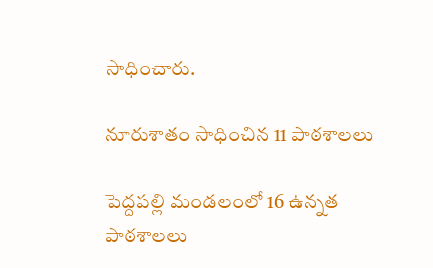సాధించారు.

నూరుశాతం సాధించిన 11 పాఠశాలలు

పెద్దపల్లి మండలంలో 16 ఉన్నత పాఠశాలలు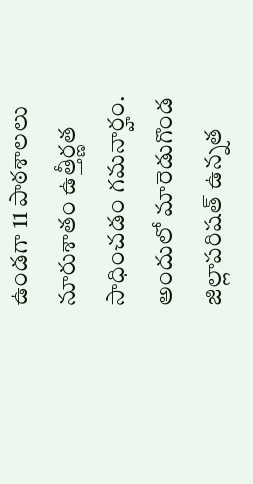ఉండగా 11 పాఠశాలలు నూరుశాతం ఉత్తీర్ణత సాధించడం గమనార్హం. అందులో మారెడుగొండ జిల్లాపరిషత్‌ ఉన్నత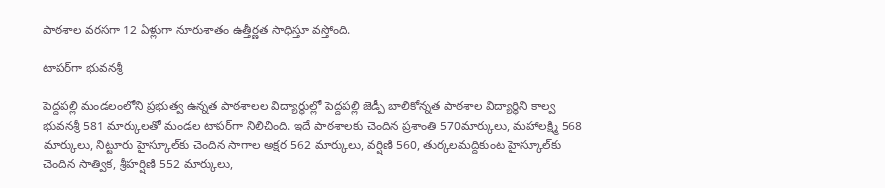పాఠశాల వరసగా 12 ఏళ్లుగా నూరుశాతం ఉత్తీర్ణత సాధిస్తూ వస్తోంది.

టాపర్‌గా భువనశ్రీ

పెద్దపల్లి మండలంలోని ప్రభుత్వ ఉన్నత పాఠశాలల విద్యార్థుల్లో పెద్దపల్లి జెడ్పీ బాలికోన్నత పాఠశాల విద్యార్థిని కాల్వ భువనశ్రీ 581 మార్కులతో మండల టాపర్‌గా నిలిచింది. ఇదే పాఠశాలకు చెందిన ప్రశాంతి 570మార్కులు, మహాలక్ష్మి 568 మార్కులు, నిట్టూరు హైస్కూల్‌కు చెందిన సాగాల అక్షర 562 మార్కులు, వర్షిణి 560, తుర్కలమద్దికుంట హైస్కూల్‌కు చెందిన సాత్విక, శ్రీహర్షిణి 552 మార్కులు,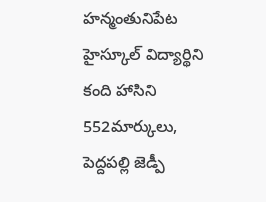హన్మంతునిపేట హైస్కూల్‌ విద్యార్థిని కంది హాసిని 552మార్కులు, పెద్దపల్లి జెడ్పీ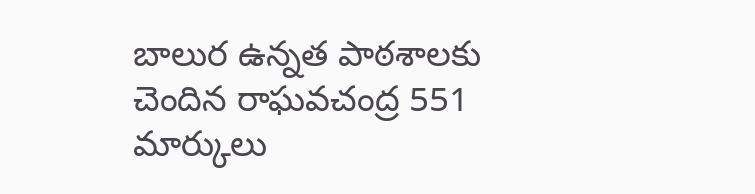బాలుర ఉన్నత పాఠశాలకు చెందిన రాఘవచంద్ర 551 మార్కులు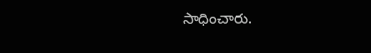సాధించారు.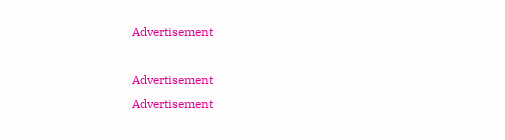Advertisement

Advertisement
Advertisement